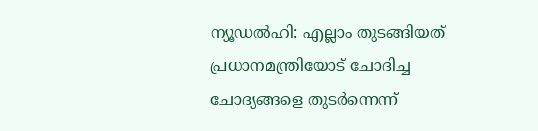ന്യൂഡൽഹി: എല്ലാം തുടങ്ങിയത് പ്രധാനമന്ത്രിയോട് ചോദിച്ച ചോദ്യങ്ങളെ തുടർന്നെന്ന്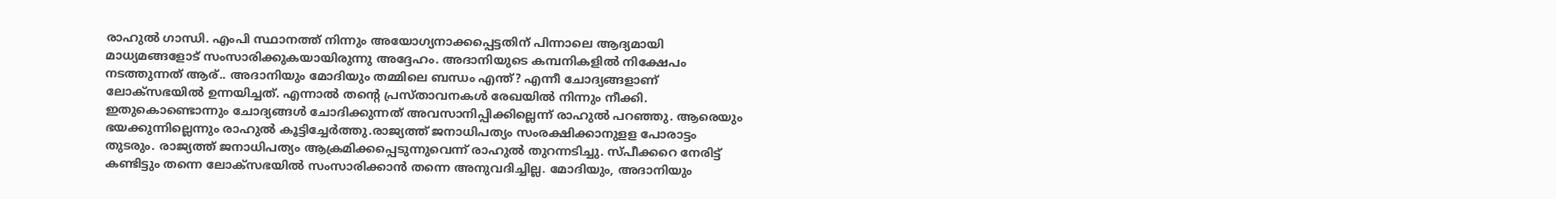രാഹുൽ ഗാന്ധി. എംപി സ്ഥാനത്ത് നിന്നും അയോഗ്യനാക്കപ്പെട്ടതിന് പിന്നാലെ ആദ്യമായി മാധ്യമങ്ങളോട് സംസാരിക്കുകയായിരുന്നു അദ്ദേഹം. അദാനിയുടെ കമ്പനികളിൽ നിക്ഷേപം നടത്തുന്നത് ആര്.. അദാനിയും മോദിയും തമ്മിലെ ബന്ധം എന്ത്? എന്നീ ചോദ്യങ്ങളാണ് ലോക്സഭയിൽ ഉന്നയിച്ചത്. എന്നാൽ തന്റെ പ്രസ്താവനകൾ രേഖയിൽ നിന്നും നീക്കി. ഇതുകൊണ്ടൊന്നും ചോദ്യങ്ങൾ ചോദിക്കുന്നത് അവസാനിപ്പിക്കില്ലെന്ന് രാഹുൽ പറഞ്ഞു. ആരെയും ഭയക്കുന്നില്ലെന്നും രാഹുൽ കൂട്ടിച്ചേർത്തു.രാജ്യത്ത് ജനാധിപത്യം സംരക്ഷിക്കാനുളള പോരാട്ടം തുടരും. രാജ്യത്ത് ജനാധിപത്യം ആക്രമിക്കപ്പെടുന്നുവെന്ന് രാഹുൽ തുറന്നടിച്ചു. സ്പീക്കറെ നേരിട്ട് കണ്ടിട്ടും തന്നെ ലോക്സഭയിൽ സംസാരിക്കാൻ തന്നെ അനുവദിച്ചില്ല. മോദിയും, അദാനിയും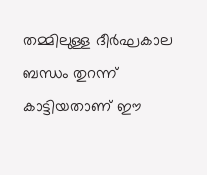തമ്മിലുള്ള ദീർഘകാല ബന്ധം തുറന്ന് കാട്ടിയതാണ് ഈ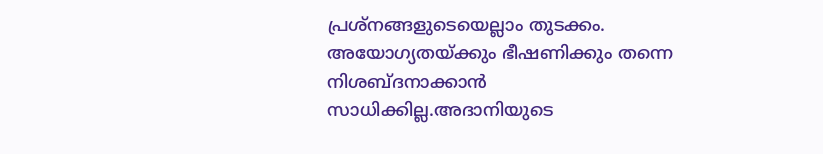പ്രശ്നങ്ങളുടെയെല്ലാം തുടക്കം. അയോഗ്യതയ്ക്കും ഭീഷണിക്കും തന്നെ നിശബ്ദനാക്കാൻ സാധിക്കില്ല.അദാനിയുടെ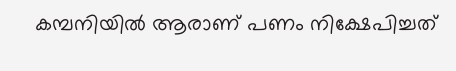കമ്പനിയിൽ ആരാണ് പണം നിക്ഷേപിച്ചത്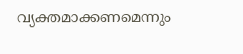വ്യക്തമാക്കണമെന്നും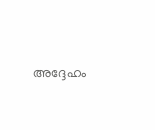അദ്ദേഹം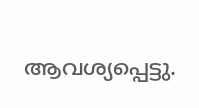ആവശ്യപ്പെട്ടു.